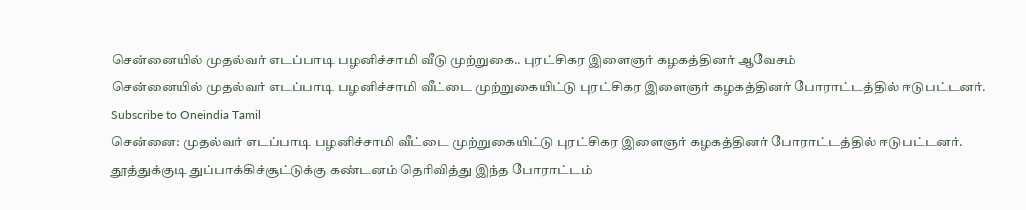சென்னையில் முதல்வர் எடப்பாடி பழனிச்சாமி வீடு முற்றுகை.. புரட்சிகர இளைஞர் கழகத்தினர் ஆவேசம்
சென்னையில் முதல்வர் எடப்பாடி பழனிச்சாமி வீட்டை முற்றுகையிட்டு புரட்சிகர இளைஞர் கழகத்தினர் போராட்டத்தில் ஈடுபட்டனர்.
Subscribe to Oneindia Tamil
சென்னை: முதல்வர் எடப்பாடி பழனிச்சாமி வீட்டை முற்றுகையிட்டு புரட்சிகர இளைஞர் கழகத்தினர் போராட்டத்தில் ஈடுபட்டனர்.
தூத்துக்குடி துப்பாக்கிச்சூட்டுக்கு கண்டனம் தெரிவித்து இந்த போராட்டம்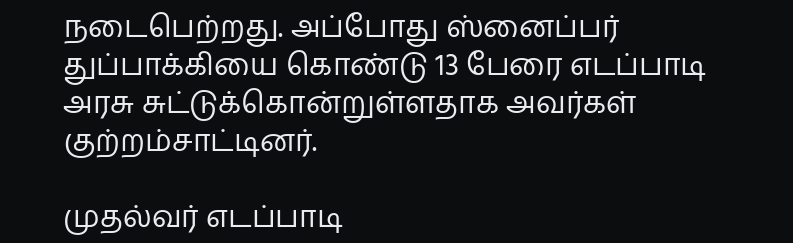நடைபெற்றது. அப்போது ஸ்னைப்பர் துப்பாக்கியை கொண்டு 13 பேரை எடப்பாடி அரசு சுட்டுக்கொன்றுள்ளதாக அவர்கள் குற்றம்சாட்டினர்.

முதல்வர் எடப்பாடி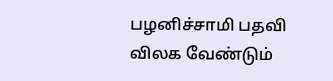பழனிச்சாமி பதவி விலக வேண்டும்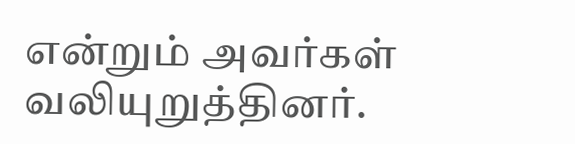என்றும் அவர்கள் வலியுறுத்தினர்.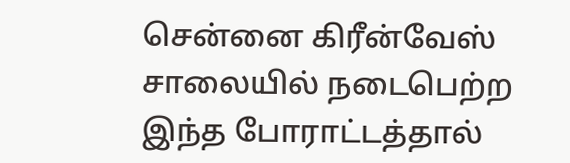சென்னை கிரீன்வேஸ் சாலையில் நடைபெற்ற இந்த போராட்டத்தால்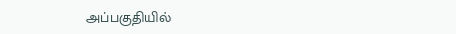அப்பகுதியில்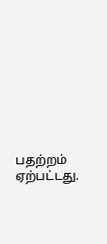பதற்றம் ஏற்பட்டது.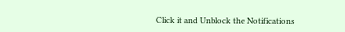Click it and Unblock the Notifications